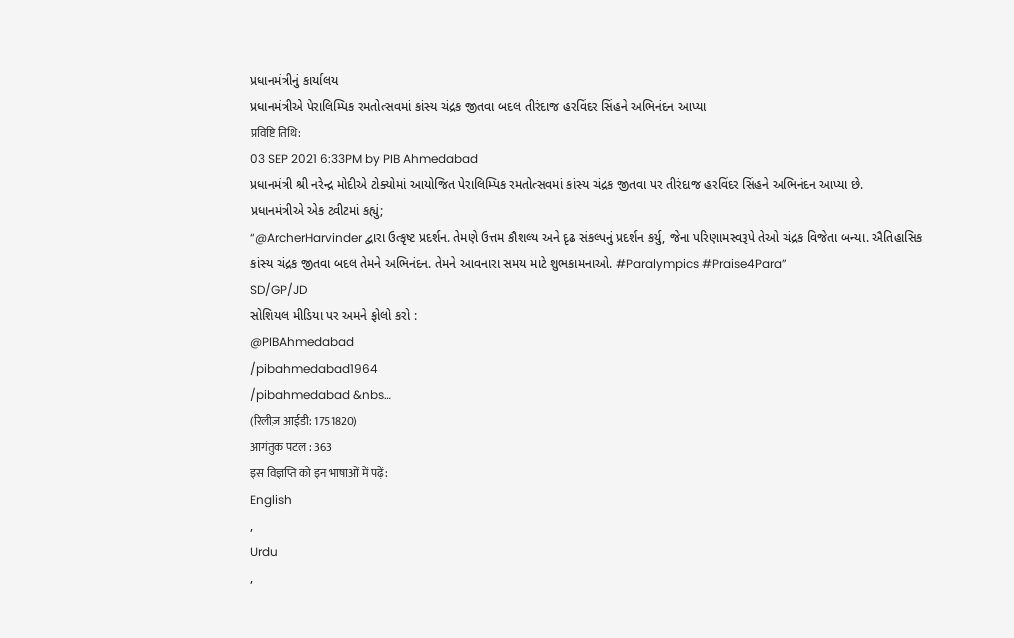પ્રધાનમંત્રીનું કાર્યાલય
પ્રધાનમંત્રીએ પેરાલિમ્પિક રમતોત્સવમાં કાંસ્ય ચંદ્રક જીતવા બદલ તીરંદાજ હરવિંદર સિંહને અભિનંદન આપ્યા
प्रविष्टि तिथि:
03 SEP 2021 6:33PM by PIB Ahmedabad
પ્રધાનમંત્રી શ્રી નરેન્દ્ર મોદીએ ટોક્યોમાં આયોજિત પેરાલિમ્પિક રમતોત્સવમાં કાંસ્ય ચંદ્રક જીતવા પર તીરંદાજ હરવિંદર સિંહને અભિનંદન આપ્યા છે.
પ્રધાનમંત્રીએ એક ટ્વીટમાં કહ્યું;
“@ArcherHarvinder દ્વારા ઉત્કૃષ્ટ પ્રદર્શન. તેમણે ઉત્તમ કૌશલ્ય અને દૃઢ સંકલ્પનું પ્રદર્શન કર્યુ, જેના પરિણામસ્વરૂપે તેઓ ચંદ્રક વિજેતા બન્યા. ઐતિહાસિક કાંસ્ય ચંદ્રક જીતવા બદલ તેમને અભિનંદન. તેમને આવનારા સમય માટે શુભકામનાઓ. #Paralympics #Praise4Para”
SD/GP/JD
સોશિયલ મીડિયા પર અમને ફોલો કરો :
@PIBAhmedabad
/pibahmedabad1964
/pibahmedabad &nbs…
(रिलीज़ आईडी: 1751820)
आगंतुक पटल : 363
इस विज्ञप्ति को इन भाषाओं में पढ़ें:
English
,
Urdu
,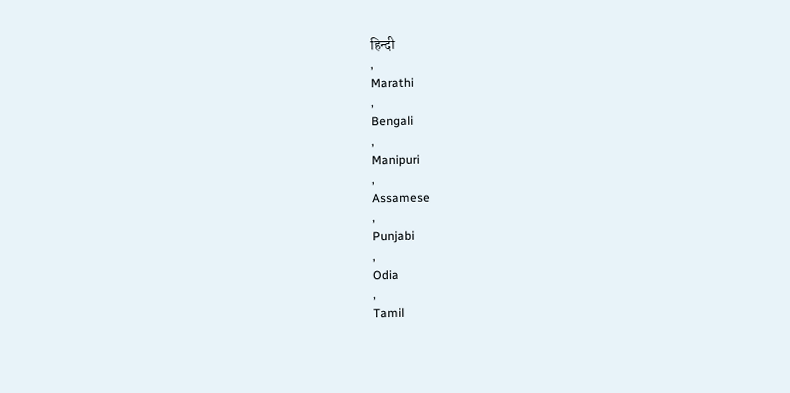हिन्दी
,
Marathi
,
Bengali
,
Manipuri
,
Assamese
,
Punjabi
,
Odia
,
Tamil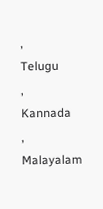,
Telugu
,
Kannada
,
Malayalam